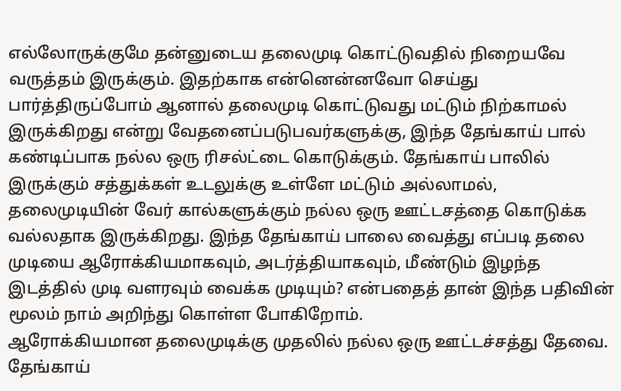எல்லோருக்குமே தன்னுடைய தலைமுடி கொட்டுவதில் நிறையவே வருத்தம் இருக்கும். இதற்காக என்னென்னவோ செய்து பார்த்திருப்போம் ஆனால் தலைமுடி கொட்டுவது மட்டும் நிற்காமல் இருக்கிறது என்று வேதனைப்படுபவர்களுக்கு, இந்த தேங்காய் பால் கண்டிப்பாக நல்ல ஒரு ரிசல்ட்டை கொடுக்கும். தேங்காய் பாலில் இருக்கும் சத்துக்கள் உடலுக்கு உள்ளே மட்டும் அல்லாமல், தலைமுடியின் வேர் கால்களுக்கும் நல்ல ஒரு ஊட்டசத்தை கொடுக்க வல்லதாக இருக்கிறது. இந்த தேங்காய் பாலை வைத்து எப்படி தலை முடியை ஆரோக்கியமாகவும், அடர்த்தியாகவும், மீண்டும் இழந்த இடத்தில் முடி வளரவும் வைக்க முடியும்? என்பதைத் தான் இந்த பதிவின் மூலம் நாம் அறிந்து கொள்ள போகிறோம்.
ஆரோக்கியமான தலைமுடிக்கு முதலில் நல்ல ஒரு ஊட்டச்சத்து தேவை. தேங்காய்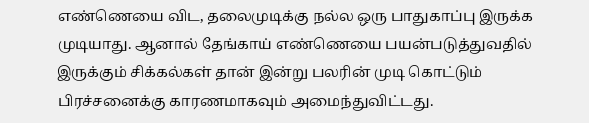எண்ணெயை விட, தலைமுடிக்கு நல்ல ஒரு பாதுகாப்பு இருக்க முடியாது. ஆனால் தேங்காய் எண்ணெயை பயன்படுத்துவதில் இருக்கும் சிக்கல்கள் தான் இன்று பலரின் முடி கொட்டும் பிரச்சனைக்கு காரணமாகவும் அமைந்துவிட்டது.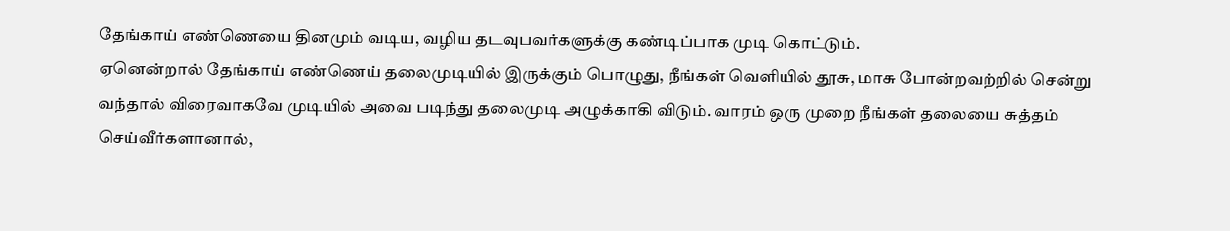தேங்காய் எண்ணெயை தினமும் வடிய, வழிய தடவுபவர்களுக்கு கண்டிப்பாக முடி கொட்டும்.
ஏனென்றால் தேங்காய் எண்ணெய் தலைமுடியில் இருக்கும் பொழுது, நீங்கள் வெளியில் தூசு, மாசு போன்றவற்றில் சென்று வந்தால் விரைவாகவே முடியில் அவை படிந்து தலைமுடி அழுக்காகி விடும். வாரம் ஒரு முறை நீங்கள் தலையை சுத்தம் செய்வீர்களானால்,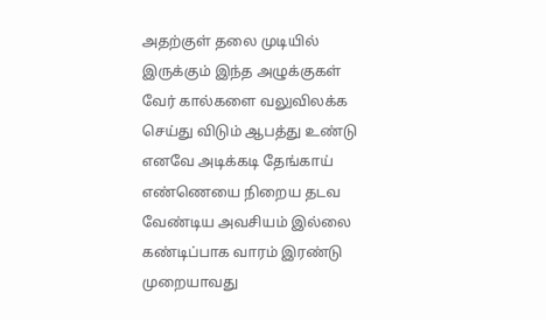அதற்குள் தலை முடியில் இருக்கும் இந்த அழுக்குகள் வேர் கால்களை வலுவிலக்க செய்து விடும் ஆபத்து உண்டு எனவே அடிக்கடி தேங்காய் எண்ணெயை நிறைய தடவ வேண்டிய அவசியம் இல்லை
கண்டிப்பாக வாரம் இரண்டு முறையாவது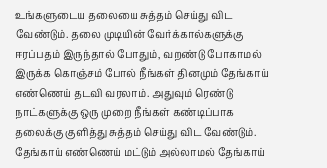உங்களுடைய தலையை சுத்தம் செய்து விட வேண்டும். தலை முடியின் வேர்க்கால்களுக்கு ஈரப்பதம் இருந்தால் போதும், வறண்டு போகாமல் இருக்க கொஞ்சம் போல் நீங்கள் தினமும் தேங்காய் எண்ணெய் தடவி வரலாம். அதுவும் ரெண்டு நாட்களுக்கு ஒரு முறை நீங்கள் கண்டிப்பாக தலைக்கு குளித்து சுத்தம் செய்து விட வேண்டும்.
தேங்காய் எண்ணெய் மட்டும் அல்லாமல் தேங்காய்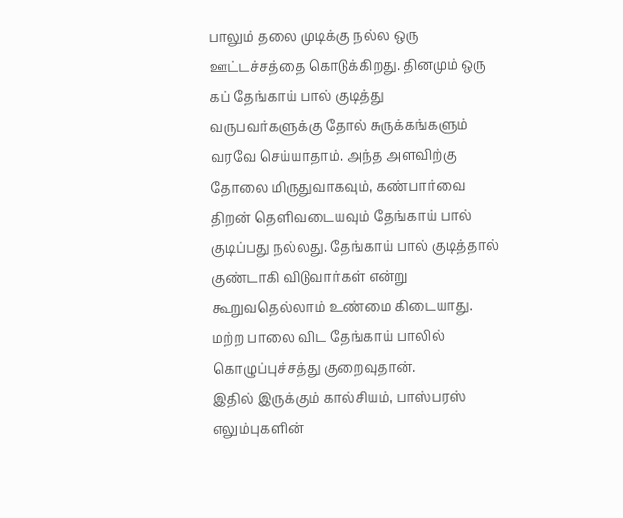பாலும் தலை முடிக்கு நல்ல ஒரு ஊட்டச்சத்தை கொடுக்கிறது. தினமும் ஒரு கப் தேங்காய் பால் குடித்து வருபவர்களுக்கு தோல் சுருக்கங்களும் வரவே செய்யாதாம். அந்த அளவிற்கு தோலை மிருதுவாகவும், கண்பார்வை திறன் தெளிவடையவும் தேங்காய் பால் குடிப்பது நல்லது. தேங்காய் பால் குடித்தால் குண்டாகி விடுவார்கள் என்று கூறுவதெல்லாம் உண்மை கிடையாது. மற்ற பாலை விட தேங்காய் பாலில் கொழுப்புச்சத்து குறைவுதான்.
இதில் இருக்கும் கால்சியம், பாஸ்பரஸ் எலும்புகளின்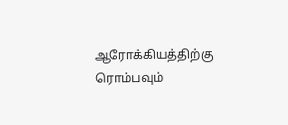ஆரோக்கியத்திற்கு ரொம்பவும்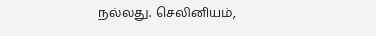நல்லது. செலினியம்,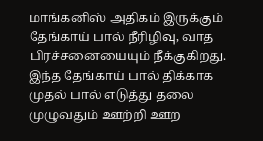மாங்கனிஸ் அதிகம் இருக்கும் தேங்காய் பால் நீரிழிவு, வாத பிரச்சனையையும் நீக்குகிறது. இந்த தேங்காய் பால் திக்காக முதல் பால் எடுத்து தலை முழுவதும் ஊற்றி ஊற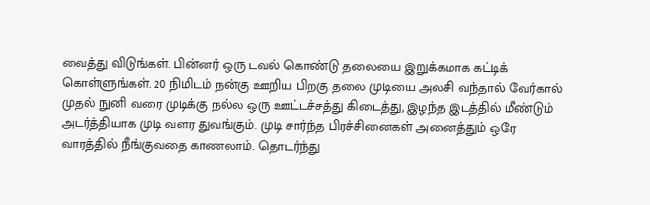வைத்து விடுங்கள். பின்னர் ஒரு டவல் கொண்டு தலையை இறுக்கமாக கட்டிக் கொள்ளுங்கள். 20 நிமிடம் நன்கு ஊறிய பிறகு தலை முடியை அலசி வந்தால் வேர்கால் முதல் நுனி வரை முடிக்கு நல்ல ஒரு ஊட்டச்சத்து கிடைத்து, இழந்த இடத்தில் மீண்டும் அடர்த்தியாக முடி வளர துவங்கும். முடி சார்ந்த பிரச்சினைகள் அனைத்தும் ஒரே வாரத்தில் நீங்குவதை காணலாம். தொடர்ந்து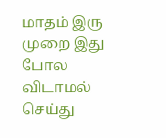மாதம் இரு முறை இது போல விடாமல் செய்து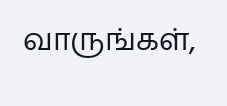வாருங்கள்,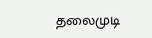தலைமுடி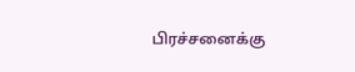பிரச்சனைக்கு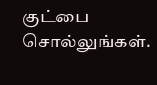குட்பை சொல்லுங்கள்.